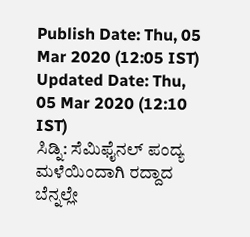Publish Date: Thu, 05 Mar 2020 (12:05 IST)
Updated Date: Thu, 05 Mar 2020 (12:10 IST)
ಸಿಡ್ನಿ: ಸೆಮಿಫೈನಲ್ ಪಂದ್ಯ ಮಳೆಯಿಂದಾಗಿ ರದ್ದಾದ ಬೆನ್ನಲ್ಲೇ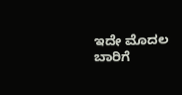ಇದೇ ಮೊದಲ ಬಾರಿಗೆ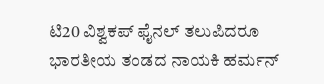ಟಿ20 ವಿಶ್ವಕಪ್ ಫೈನಲ್ ತಲುಪಿದರೂ ಭಾರತೀಯ ತಂಡದ ನಾಯಕಿ ಹರ್ಮನ್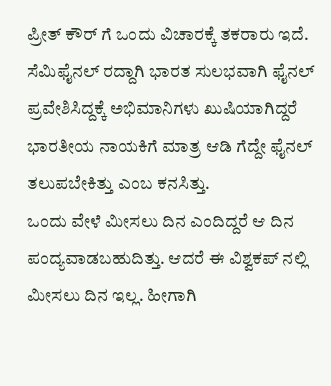ಪ್ರೀತ್ ಕೌರ್ ಗೆ ಒಂದು ವಿಚಾರಕ್ಕೆ ತಕರಾರು ಇದೆ.
ಸೆಮಿಫೈನಲ್ ರದ್ದಾಗಿ ಭಾರತ ಸುಲಭವಾಗಿ ಫೈನಲ್ ಪ್ರವೇಶಿಸಿದ್ದಕ್ಕೆ ಅಭಿಮಾನಿಗಳು ಖುಷಿಯಾಗಿದ್ದರೆ ಭಾರತೀಯ ನಾಯಕಿಗೆ ಮಾತ್ರ ಆಡಿ ಗೆದ್ದೇ ಫೈನಲ್ ತಲುಪಬೇಕಿತ್ತು ಎಂಬ ಕನಸಿತ್ತು.
ಒಂದು ವೇಳೆ ಮೀಸಲು ದಿನ ಎಂದಿದ್ದರೆ ಆ ದಿನ ಪಂದ್ಯವಾಡಬಹುದಿತ್ತು. ಆದರೆ ಈ ವಿಶ್ವಕಪ್ ನಲ್ಲಿ ಮೀಸಲು ದಿನ ಇಲ್ಲ. ಹೀಗಾಗಿ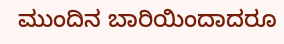ಮುಂದಿನ ಬಾರಿಯಿಂದಾದರೂ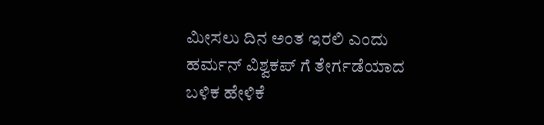ಮೀಸಲು ದಿನ ಅಂತ ಇರಲಿ ಎಂದು ಹರ್ಮನ್ ವಿಶ್ವಕಪ್ ಗೆ ತೇರ್ಗಡೆಯಾದ ಬಳಿಕ ಹೇಳಿಕೆ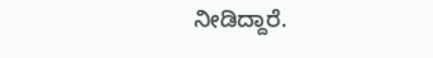ನೀಡಿದ್ದಾರೆ.